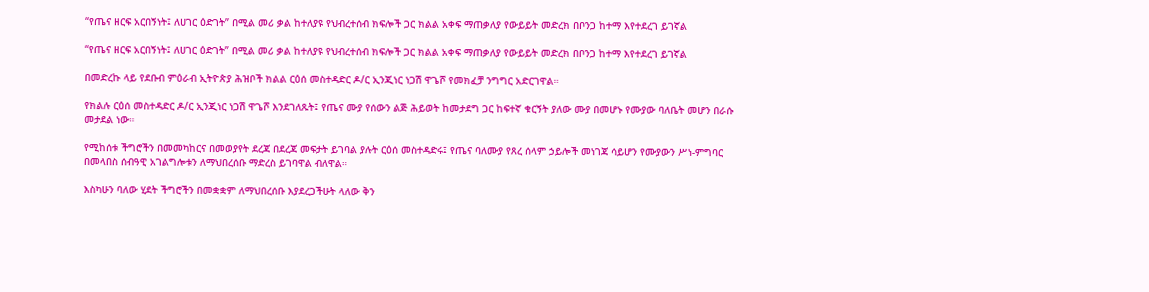“የጤና ዘርፍ አርበኝነት፤ ለሀገር ዕድገት” በሚል መሪ ቃል ከተለያዩ የህብረተሰብ ክፍሎች ጋር ክልል አቀፍ ማጠቃለያ የውይይት መድረክ በቦንጋ ከተማ እየተደረገ ይገኛል

“የጤና ዘርፍ አርበኝነት፤ ለሀገር ዕድገት” በሚል መሪ ቃል ከተለያዩ የህብረተሰብ ክፍሎች ጋር ክልል አቀፍ ማጠቃለያ የውይይት መድረክ በቦንጋ ከተማ እየተደረገ ይገኛል

በመድረኩ ላይ የደቡብ ምዕራብ ኢትዮጵያ ሕዝቦች ክልል ርዕሰ መስተዳድር ዶ/ር ኢንጂነር ነጋሽ ዋጌሾ የመክፈቻ ንግግር አድርገዋል።

የክልሉ ርዕሰ መስተዳድር ዶ/ር ኢንጂነር ነጋሽ ዋጌሾ እንደገለጹት፤ የጤና ሙያ የሰውን ልጅ ሕይወት ከመታደግ ጋር ከፍተኛ ቁርኝት ያለው ሙያ በመሆኑ የሙያው ባለቤት መሆን በራሱ መታደል ነው።

የሚከሰቱ ችግሮችን በመመካከርና በመወያየት ደረጃ በደረጃ መፍታት ይገባል ያሉት ርዕሰ መስተዳድሩ፤ የጤና ባለሙያ የጸረ ሰላም ኃይሎች መነገጃ ሳይሆን የሙያውን ሥነ-ምግባር በመላበስ ሰብዓዊ አገልግሎቱን ለማህበረሰቡ ማድረስ ይገባዋል ብለዋል።

እስካሁን ባለው ሂደት ችግሮችን በመቋቋም ለማህበረሰቡ እያደረጋችሁት ላለው ቅን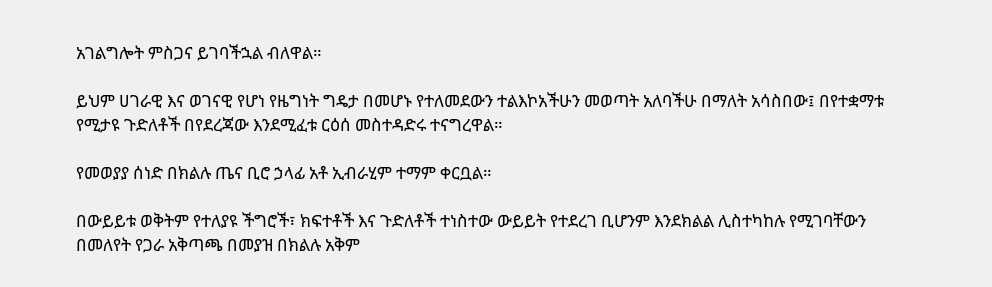አገልግሎት ምስጋና ይገባችኋል ብለዋል።

ይህም ሀገራዊ እና ወገናዊ የሆነ የዜግነት ግዴታ በመሆኑ የተለመደውን ተልእኮአችሁን መወጣት አለባችሁ በማለት አሳስበው፤ በየተቋማቱ የሚታዩ ጉድለቶች በየደረጃው እንደሚፈቱ ርዕሰ መስተዳድሩ ተናግረዋል።

የመወያያ ሰነድ በክልሉ ጤና ቢሮ ኃላፊ አቶ ኢብራሂም ተማም ቀርቧል።

በውይይቱ ወቅትም የተለያዩ ችግሮች፣ ክፍተቶች እና ጉድለቶች ተነስተው ውይይት የተደረገ ቢሆንም እንደክልል ሊስተካከሉ የሚገባቸውን በመለየት የጋራ አቅጣጫ በመያዝ በክልሉ አቅም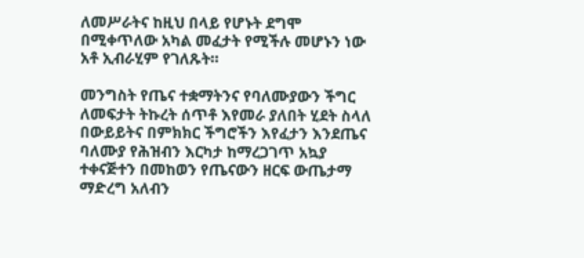ለመሥራትና ከዚህ በላይ የሆኑት ደግሞ በሚቀጥለው አካል መፈታት የሚችሉ መሆኑን ነው አቶ ኢብራሂም የገለጹት።

መንግስት የጤና ተቋማትንና የባለሙያውን ችግር ለመፍታት ትኩረት ሰጥቶ እየመራ ያለበት ሂደት ስላለ በውይይትና በምክክር ችግሮችን እየፈታን እንደጤና ባለሙያ የሕዝብን እርካታ ከማረጋገጥ አኳያ ተቀናጅተን በመከወን የጤናውን ዘርፍ ውጤታማ ማድረግ አለብን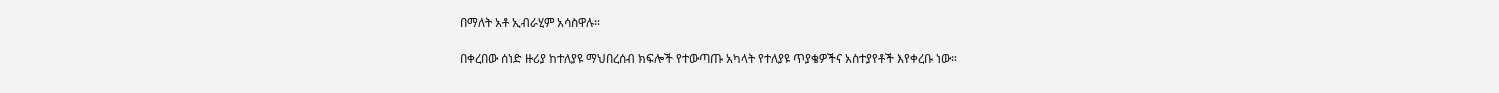በማለት አቶ ኢብራሂም አሳስዋሉ።

በቀረበው ሰነድ ዙሪያ ከተለያዩ ማህበረሰብ ክፍሎች የተውጣጡ አካላት የተለያዩ ጥያቄዎችና አስተያየቶች እየቀረቡ ነው።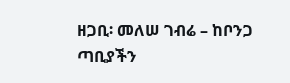ዘጋቢ፡ መለሠ ገብሬ – ከቦንጋ ጣቢያችን